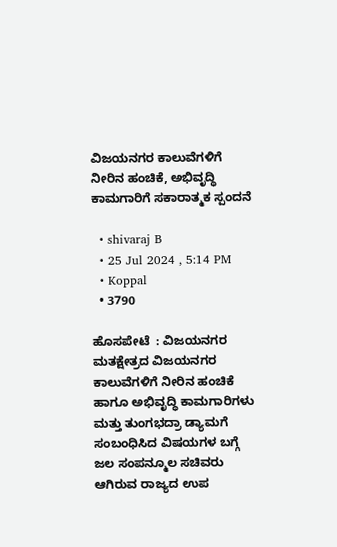ವಿಜಯನಗರ ಕಾಲುವೆಗಳಿಗೆ ನೀರಿನ ಹಂಚಿಕೆ, ಅಭಿವೃದ್ಧಿ ಕಾಮಗಾರಿಗೆ ಸಕಾರಾತ್ಮಕ ಸ್ಪಂದನೆ

  • shivaraj B
  • 25 Jul 2024 , 5:14 PM
  • Koppal
  • 3790

ಹೊಸಪೇಟೆ  : ವಿಜಯನಗರ ಮತಕ್ಷೇತ್ರದ ವಿಜಯನಗರ ಕಾಲುವೆಗಳಿಗೆ ನೀರಿನ ಹಂಚಿಕೆ ಹಾಗೂ ಅಭಿವೃದ್ಧಿ ಕಾಮಗಾರಿಗಳು ಮತ್ತು ತುಂಗಭದ್ರಾ ಡ್ಯಾಮಗೆ ಸಂಬಂಧಿಸಿದ ವಿಷಯಗಳ ಬಗ್ಗೆ ಜಲ ಸಂಪನ್ಮೂಲ ಸಚಿವರು ಆಗಿರುವ ರಾಜ್ಯದ ಉಪ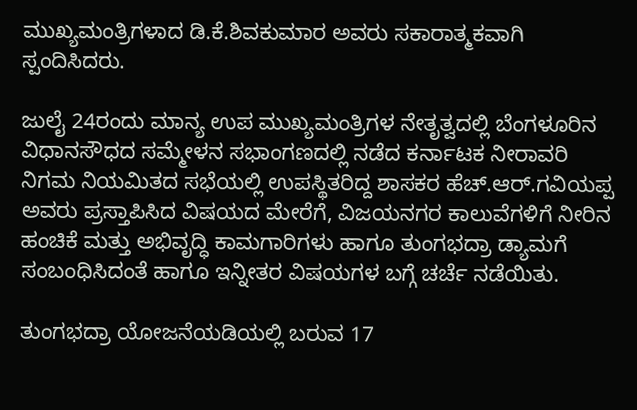ಮುಖ್ಯಮಂತ್ರಿಗಳಾದ ಡಿ.ಕೆ.ಶಿವಕುಮಾರ ಅವರು ಸಕಾರಾತ್ಮಕವಾಗಿ ಸ್ಪಂದಿಸಿದರು.

ಜುಲೈ 24ರಂದು ಮಾನ್ಯ ಉಪ ಮುಖ್ಯಮಂತ್ರಿಗಳ ನೇತೃತ್ವದಲ್ಲಿ ಬೆಂಗಳೂರಿನ ವಿಧಾನಸೌಧದ ಸಮ್ಮೇಳನ ಸಭಾಂಗಣದಲ್ಲಿ ನಡೆದ ಕರ್ನಾಟಕ ನೀರಾವರಿ ನಿಗಮ ನಿಯಮಿತದ ಸಭೆಯಲ್ಲಿ ಉಪಸ್ಥಿತರಿದ್ದ ಶಾಸಕರ ಹೆಚ್.ಆರ್.ಗವಿಯಪ್ಪ ಅವರು ಪ್ರಸ್ತಾಪಿಸಿದ ವಿಷಯದ ಮೇರೆಗೆ, ವಿಜಯನಗರ ಕಾಲುವೆಗಳಿಗೆ ನೀರಿನ ಹಂಚಿಕೆ ಮತ್ತು ಅಭಿವೃದ್ಧಿ ಕಾಮಗಾರಿಗಳು ಹಾಗೂ ತುಂಗಭದ್ರಾ ಡ್ಯಾಮಗೆ ಸಂಬಂಧಿಸಿದಂತೆ ಹಾಗೂ ಇನ್ನೀತರ‌ ವಿಷಯಗಳ ಬಗ್ಗೆ ಚರ್ಚೆ ನಡೆಯಿತು.

ತುಂಗಭದ್ರಾ ಯೋಜನೆಯಡಿಯಲ್ಲಿ ಬರುವ 17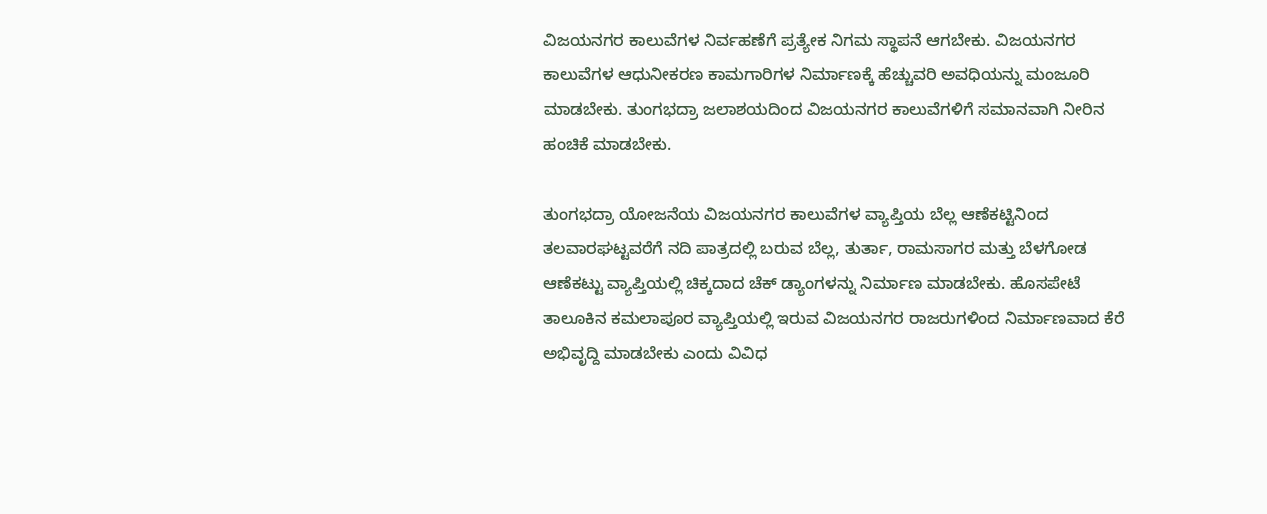ವಿಜಯನಗರ ಕಾಲುವೆಗಳ ನಿರ್ವಹಣೆಗೆ ಪ್ರತ್ಯೇಕ ನಿಗಮ ಸ್ಥಾಪನೆ ಆಗಬೇಕು. ವಿಜಯನಗರ ಕಾಲುವೆಗಳ ಆಧುನೀಕರಣ ಕಾಮಗಾರಿಗಳ ನಿರ್ಮಾಣಕ್ಕೆ ಹೆಚ್ಚುವರಿ ಅವಧಿಯನ್ನು ಮಂಜೂರಿ ಮಾಡಬೇಕು. ತುಂಗಭದ್ರಾ ಜಲಾಶಯದಿಂದ ವಿಜಯನಗರ ಕಾಲುವೆಗಳಿಗೆ ಸಮಾನವಾಗಿ ನೀರಿನ ಹಂಚಿಕೆ ಮಾಡಬೇಕು.

ತುಂಗಭದ್ರಾ ಯೋಜನೆಯ ವಿಜಯನಗರ ಕಾಲುವೆಗಳ ವ್ಯಾಪ್ತಿಯ ಬೆಲ್ಲ ಆಣೆಕಟ್ಟಿನಿಂದ ತಲವಾರಘಟ್ಟವರೆಗೆ ನದಿ ಪಾತ್ರದಲ್ಲಿ ಬರುವ ಬೆಲ್ಲ, ತುರ್ತಾ, ರಾಮಸಾಗರ ಮತ್ತು ಬೆಳಗೋಡ ಆಣೆಕಟ್ಟು ವ್ಯಾಪ್ತಿಯಲ್ಲಿ ಚಿಕ್ಕದಾದ ಚೆಕ್ ಡ್ಯಾಂಗಳನ್ನು ನಿರ್ಮಾಣ ಮಾಡಬೇಕು. ಹೊಸಪೇಟೆ ತಾಲೂಕಿನ ಕಮಲಾಪೂರ ವ್ಯಾಪ್ತಿಯಲ್ಲಿ ಇರುವ ವಿಜಯನಗರ ರಾಜರುಗಳಿಂದ ನಿರ್ಮಾಣವಾದ ಕೆರೆ ಅಭಿವೃದ್ದಿ ಮಾಡಬೇಕು ಎಂದು ವಿವಿಧ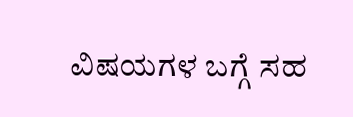ವಿಷಯಗಳ ಬಗ್ಗೆ ಸಹ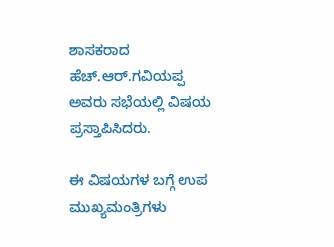ಶಾಸಕರಾದ ಹೆಚ್.ಆರ್.ಗವಿಯಪ್ಪ ಅವರು ಸಭೆಯಲ್ಲಿ ವಿಷಯ ಪ್ರಸ್ತಾಪಿಸಿದರು.

ಈ ವಿಷಯಗಳ ಬಗ್ಗೆ ಉಪ ಮುಖ್ಯಮಂತ್ರಿಗಳು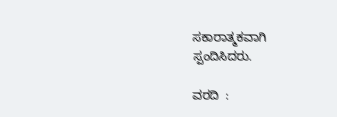ಸಕಾರಾತ್ಮಕವಾಗಿ ಸ್ಪಂದಿಸಿದರು.

ವರದಿ  :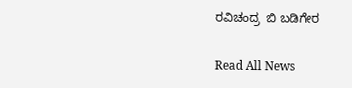ರವಿಚಂದ್ರ  ಬಿ ಬಡಿಗೇರ

Read All News